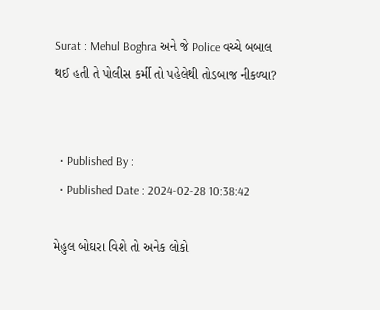Surat : Mehul Boghra અને જે Police વચ્ચે બબાલ થઈ હતી તે પોલીસ કર્મી તો પહેલેથી તોડબાજ નીકળ્યા?


  • Published By :
  • Published Date : 2024-02-28 10:38:42

મેહુલ બોઘરા વિશે તો અનેક લોકો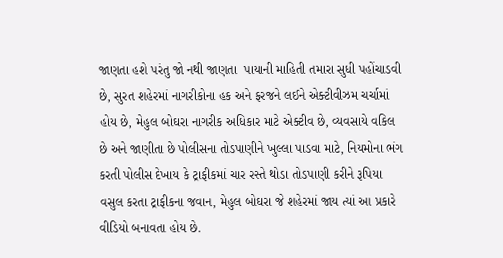જાણતા હશે પરંતુ જો નથી જાણતા  પાયાની માહિતી તમારા સુધી પહોંચાડવી છે, સુરત શહેરમાં નાગરીકોના હક અને ફરજને લઈને એક્ટીવીઝમ ચર્ચામાં હોય છે, મેહુલ બોઘરા નાગરીક અધિકાર માટે એક્ટીવ છે, વ્યવસાયે વકિલ છે અને જાણીતા છે પોલીસના તોડપાણીને ખુલ્લા પાડવા માટે, નિયમોના ભંગ કરતી પોલીસ દેખાય કે ટ્રાફીકમાં ચાર રસ્તે થોડા તોડપાણી કરીને રૂપિયા વસુલ કરતા ટ્રાફીકના જવાન, મેહુલ બોઘરા જે શહેરમાં જાય ત્યાં આ પ્રકારે વીડિયો બનાવતા હોય છે.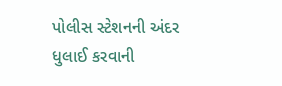પોલીસ સ્ટેશનની અંદર ધુલાઈ કરવાની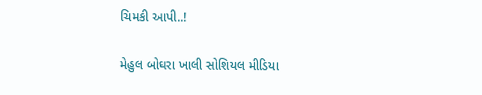ચિમકી આપી..!

મેહુલ બોઘરા ખાલી સોશિયલ મીડિયા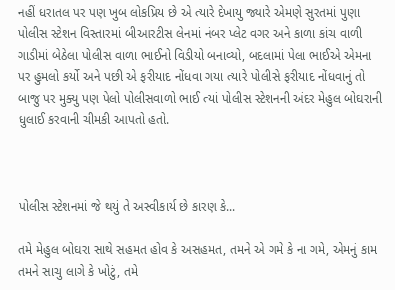નહીં ધરાતલ પર પણ ખુબ લોકપ્રિય છે એ ત્યારે દેખાયુ જ્યારે એમણે સુરતમાં પુણા પોલીસ સ્ટેશન વિસ્તારમાં બીઆરટીસ લેનમાં નંબર પ્લેટ વગર અને કાળા કાંચ વાળી ગાડીમાં બેઠેલા પોલીસ વાળા ભાઈનો વિડીયો બનાવ્યો, બદલામાં પેલા ભાઈએ એમના પર હુમલો કર્યો અને પછી એ ફરીયાદ નોંધવા ગયા ત્યારે પોલીસે ફરીયાદ નોંધવાનું તો બાજુ પર મુક્યુ પણ પેલો પોલીસવાળો ભાઈ ત્યાં પોલીસ સ્ટેશનની અંદર મેહુલ બોઘરાની ધુલાઈ કરવાની ચીમકી આપતો હતો.



પોલીસ સ્ટેશનમાં જે થયું તે અસ્વીકાર્ય છે કારણ કે...

તમે મેહુલ બોઘરા સાથે સહમત હોવ કે અસહમત, તમને એ ગમે કે ના ગમે, એમનું કામ તમને સાચુ લાગે કે ખોટું, તમે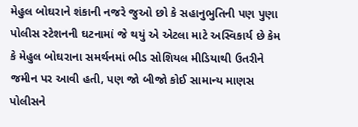મેહુલ બોઘરાને શંકાની નજરે જુઓ છો કે સહાનુભુતિની પણ પુણા પોલીસ સ્ટેશનની ઘટનામાં જે થયું એ એટલા માટે અસ્વિકાર્ય છે કેમ કે મેહુલ બોઘરાના સમર્થનમાં ભીડ સોશિયલ મીડિયાથી ઉતરીને જમીન પર આવી હતી, પણ જો બીજો કોઈ સામાન્ય માણસ પોલીસને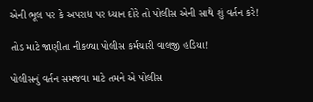એની ભૂલ પર કે અપરાધ પર ધ્યાન દોરે તો પોલીસ એની સાથે શું વર્તન કરે!

તોડ માટે જાણીતા નીકળ્યા પોલીસ કર્મચારી વાલજી હડિયા!

પોલીસનું વર્તન સમજવા માટે તમને એ પોલીસ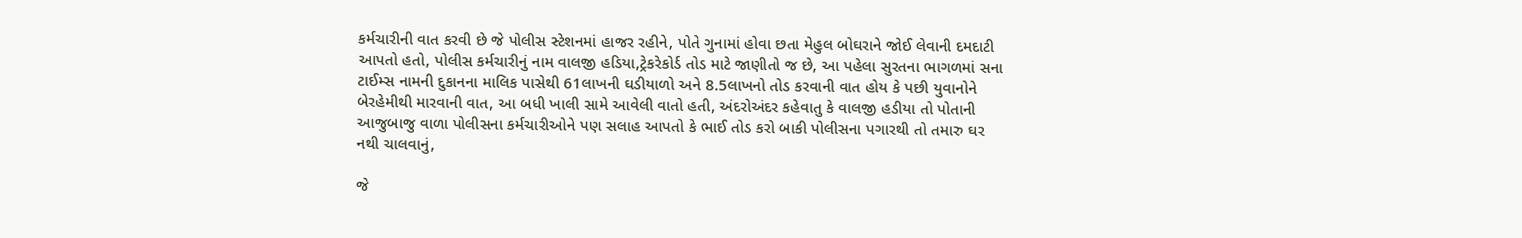કર્મચારીની વાત કરવી છે જે પોલીસ સ્ટેશનમાં હાજર રહીને, પોતે ગુનામાં હોવા છતા મેહુલ બોઘરાને જોઈ લેવાની દમદાટી આપતો હતો, પોલીસ કર્મચારીનું નામ વાલજી હડિયા,ટ્રેકરેકોર્ડ તોડ માટે જાણીતો જ છે, આ પહેલા સુરતના ભાગળમાં સના ટાઈમ્સ નામની દુકાનના માલિક પાસેથી 61લાખની ઘડીયાળો અને 8.5લાખનો તોડ કરવાની વાત હોય કે પછી યુવાનોને બેરહેમીથી મારવાની વાત, આ બધી ખાલી સામે આવેલી વાતો હતી, અંદરોઅંદર કહેવાતુ કે વાલજી હડીયા તો પોતાની આજુબાજુ વાળા પોલીસના કર્મચારીઓને પણ સલાહ આપતો કે ભાઈ તોડ કરો બાકી પોલીસના પગારથી તો તમારુ ઘર નથી ચાલવાનું,

જે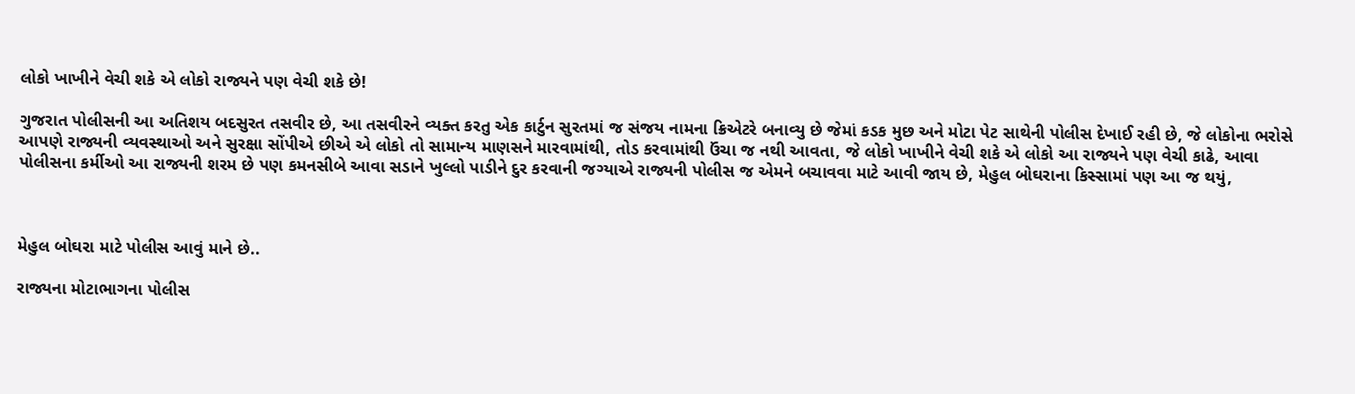લોકો ખાખીને વેચી શકે એ લોકો રાજ્યને પણ વેચી શકે છે!

ગુજરાત પોલીસની આ અતિશય બદસુરત તસવીર છે, આ તસવીરને વ્યક્ત કરતુ એક કાર્ટુન સુરતમાં જ સંજય નામના ક્રિએટરે બનાવ્યુ છે જેમાં કડક મુછ અને મોટા પેટ સાથેની પોલીસ દેખાઈ રહી છે, જે લોકોના ભરોસે આપણે રાજ્યની વ્યવસ્થાઓ અને સુરક્ષા સોંપીએ છીએ એ લોકો તો સામાન્ય માણસને મારવામાંથી, તોડ કરવામાંથી ઉંચા જ નથી આવતા, જે લોકો ખાખીને વેચી શકે એ લોકો આ રાજ્યને પણ વેચી કાઢે, આવા પોલીસના કર્મીઓ આ રાજ્યની શરમ છે પણ કમનસીબે આવા સડાને ખુલ્લો પાડીને દુર કરવાની જગ્યાએ રાજ્યની પોલીસ જ એમને બચાવવા માટે આવી જાય છે, મેહુલ બોઘરાના કિસ્સામાં પણ આ જ થયું,



મેહુલ બોઘરા માટે પોલીસ આવું માને છે..

રાજ્યના મોટાભાગના પોલીસ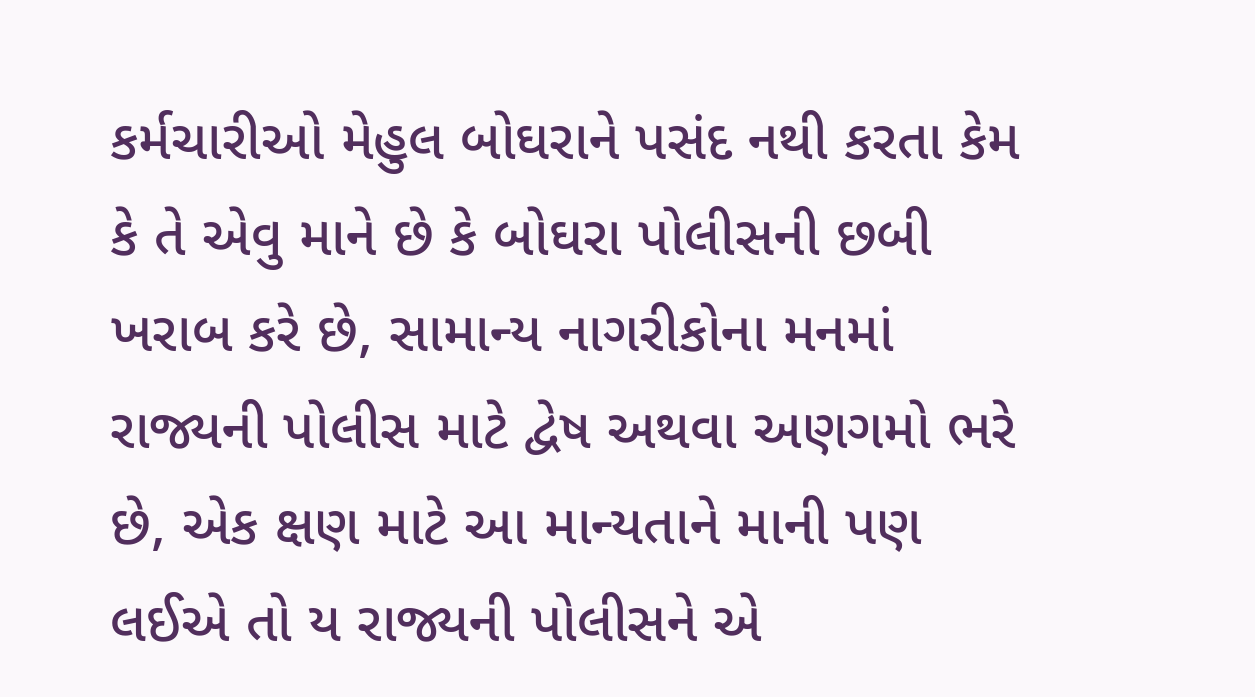કર્મચારીઓ મેહુલ બોઘરાને પસંદ નથી કરતા કેમ કે તે એવુ માને છે કે બોઘરા પોલીસની છબી ખરાબ કરે છે, સામાન્ય નાગરીકોના મનમાં રાજ્યની પોલીસ માટે દ્વેષ અથવા અણગમો ભરે છે, એક ક્ષણ માટે આ માન્યતાને માની પણ લઈએ તો ય રાજ્યની પોલીસને એ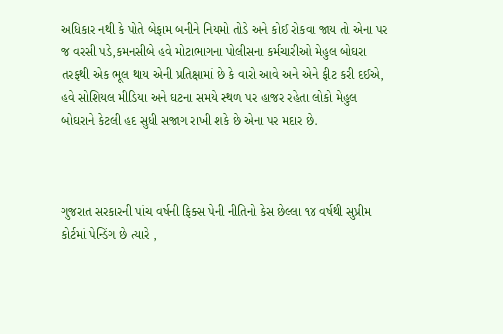અધિકાર નથી કે પોતે બેફામ બનીને નિયમો તોડે અને કોઈ રોકવા જાય તો એના પર જ વરસી પડે,કમનસીબે હવે મોટાભાગના પોલીસના કર્મચારીઓ મેહુલ બોઘરા તરફથી એક ભૂલ થાય એની પ્રતિક્ષામાં છે કે વારો આવે અને એને ફીટ કરી દઈએ, હવે સોશિયલ મીડિયા અને ઘટના સમયે સ્થળ પર હાજર રહેતા લોકો મેહુલ બોઘરાને કેટલી હદ સુધી સજાગ રાખી શકે છે એના પર મદાર છે.



ગુજરાત સરકારની પાંચ વર્ષની ફિક્સ પેની નીતિનો કેસ છેલ્લા ૧૪ વર્ષથી સુપ્રીમ કોર્ટમાં પેન્ડિંગ છે ત્યારે ,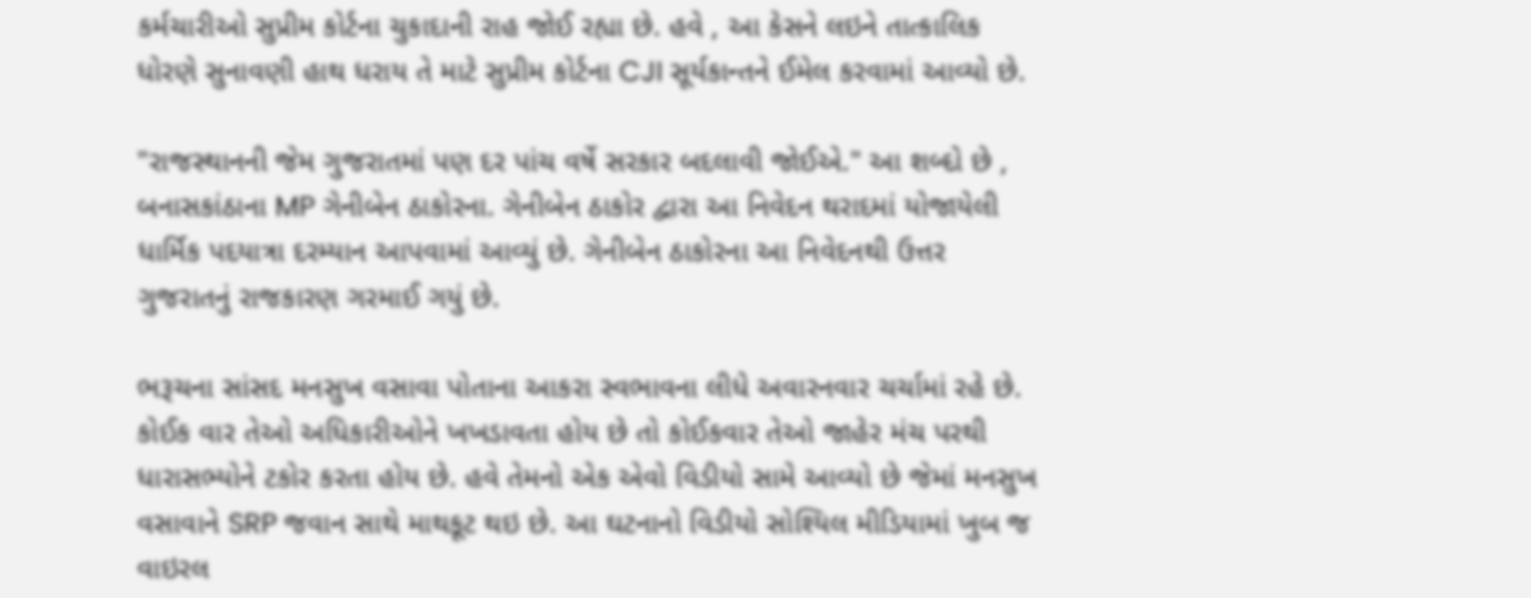કર્મચારીઓ સુપ્રીમ કોર્ટના ચુકાદાની રાહ જોઈ રહ્યા છે. હવે , આ કેસને લઇને તાત્કાલિક ધોરણે સુનાવણી હાથ ધરાય તે માટે સુપ્રીમ કોર્ટના CJI સૂર્યકાન્તને ઈમેલ કરવામાં આવ્યો છે.

"રાજસ્થાનની જેમ ગુજરાતમાં પણ દર પાંચ વર્ષે સરકાર બદલાવી જોઈએ." આ શબ્દો છે , બનાસકાંઠાના MP ગેનીબેન ઠાકોરના. ગેનીબેન ઠાકોર દ્વારા આ નિવેદન થરાદમાં યોજાયેલી ધાર્મિક પદયાત્રા દરમ્યાન આપવામાં આવ્યું છે. ગેનીબેન ઠાકોરના આ નિવેદનથી ઉત્તર ગુજરાતનું રાજકારણ ગરમાઈ ગયું છે.

ભરૂચના સાંસદ મનસુખ વસાવા પોતાના આકરા સ્વભાવના લીધે અવારનવાર ચર્ચામાં રહે છે. કોઈક વાર તેઓ અધિકારીઓને ખખડાવતા હોય છે તો કોઈકવાર તેઓ જાહેર મંચ પરથી ધારાસભ્યોને ટકોર કરતા હોય છે. હવે તેમનો એક એવો વિડીયો સામે આવ્યો છે જેમાં મનસુખ વસાવાને SRP જવાન સાથે માથકૂટ થઇ છે. આ ઘટનાનો વિડીયો સોશ્યિલ મીડિયામાં ખુબ જ વાઇરલ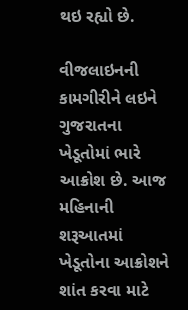થઇ રહ્યો છે.

વીજલાઇનની કામગીરીને લઇને ગુજરાતના ખેડૂતોમાં ભારે આક્રોશ છે. આજ મહિનાની શરૂઆતમાં ખેડૂતોના આક્રોશને શાંત કરવા માટે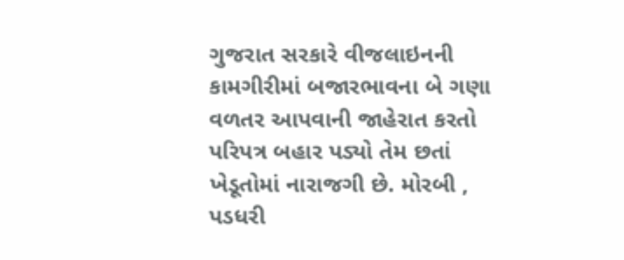ગુજરાત સરકારે વીજલાઇનની કામગીરીમાં બજારભાવના બે ગણા વળતર આપવાની જાહેરાત કરતો પરિપત્ર બહાર પડ્યો તેમ છતાં ખેડૂતોમાં નારાજગી છે. મોરબી , પડધરી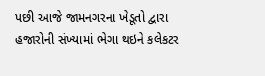પછી આજે જામનગરના ખેડૂતો દ્વારા હજારોની સંખ્યામાં ભેગા થઇને કલેકટર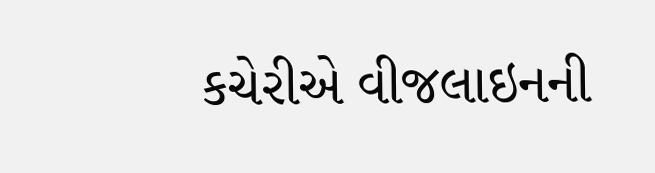કચેરીએ વીજલાઇનની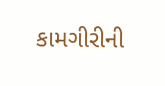કામગીરીની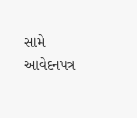સામે આવેદનપત્ર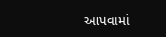આપવામાં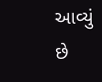આવ્યું છે